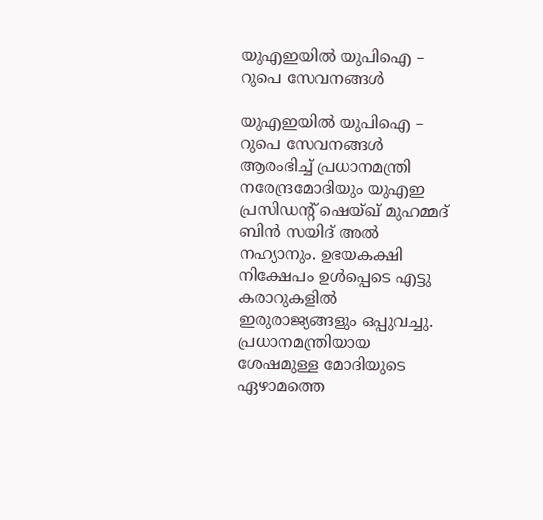യുഎഇയില്‍ യുപിഐ – റുപെ സേവനങ്ങള്‍

യുഎഇയില്‍ യുപിഐ – റുപെ സേവനങ്ങള്‍ ആരംഭിച്ച് പ്രധാനമന്ത്രി നരേന്ദ്രമോദിയും യുഎഇ പ്രസിഡന്റ് ഷെയ്ഖ് മുഹമ്മദ് ബിന്‍ സയിദ് അല്‍ നഹ്യാനും. ഉഭയകക്ഷി നിക്ഷേപം ഉള്‍പ്പെടെ എട്ടു കരാറുകളില്‍ ഇരുരാജ്യങ്ങളും ഒപ്പുവച്ചു. പ്രധാനമന്ത്രിയായ ശേഷമുള്ള മോദിയുടെ ഏഴാമത്തെ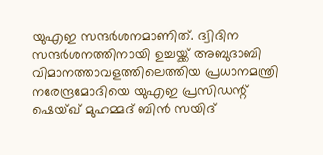യുഎഇ സന്ദര്‍ശനമാണിത്. ദ്വിദിന സന്ദര്‍ശനത്തിനായി ഉച്ചയ്ക്ക് അബുദാബി വിമാനത്താവളത്തിലെത്തിയ പ്രധാനമന്ത്രി നരേന്ദ്രമോദിയെ യുഎഇ പ്രസിഡന്റ് ഷെയ്ഖ് മുഹമ്മദ് ബിന്‍ സയിദ്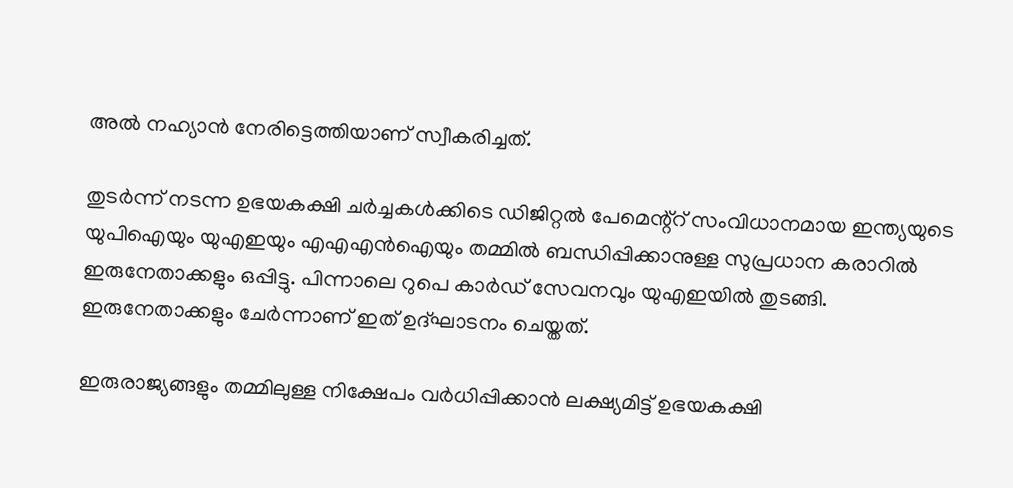അല്‍ നഹ്യാന്‍ നേരിട്ടെത്തിയാണ് സ്വീകരിച്ചത്.

തുടര്‍ന്ന് നടന്ന ഉഭയകക്ഷി ചര്‍ച്ചകള്‍ക്കിടെ ഡിജിറ്റല്‍ പേമെന്റ്‌റ് സംവിധാനമായ ഇന്ത്യയുടെ യുപിഐയും യുഎഇയും എഎഎന്‍ഐയും തമ്മില്‍ ബന്ധിപ്പിക്കാനുള്ള സുപ്രധാന കരാറില്‍ ഇരുനേതാക്കളും ഒപ്പിട്ടു. പിന്നാലെ റുപെ കാര്‍ഡ് സേവനവും യുഎഇയില്‍ തുടങ്ങി. ഇരുനേതാക്കളും ചേര്‍ന്നാണ് ഇത് ഉദ്ഘാടനം ചെയ്തത്.

ഇരുരാജ്യങ്ങളും തമ്മിലുള്ള നിക്ഷേപം വര്‍ധിപ്പിക്കാന്‍ ലക്ഷ്യമിട്ട് ഉഭയകക്ഷി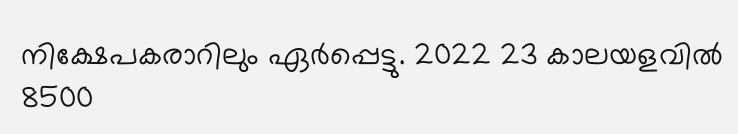നിക്ഷേപകരാറിലും ഏര്‍പ്പെട്ടു. 2022 23 കാലയളവില്‍ 8500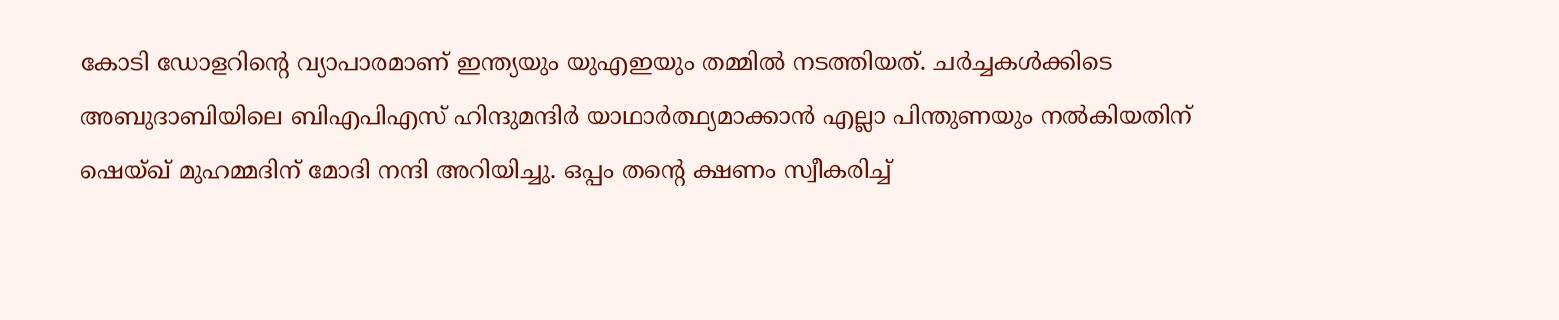കോടി ഡോളറിന്റെ വ്യാപാരമാണ് ഇന്ത്യയും യുഎഇയും തമ്മില്‍ നടത്തിയത്. ചര്‍ച്ചകള്‍ക്കിടെ അബുദാബിയിലെ ബിഎപിഎസ് ഹിന്ദുമന്ദിര്‍ യാഥാര്‍ത്ഥ്യമാക്കാന്‍ എല്ലാ പിന്തുണയും നല്‍കിയതിന് ഷെയ്ഖ് മുഹമ്മദിന് മോദി നന്ദി അറിയിച്ചു. ഒപ്പം തന്റെ ക്ഷണം സ്വീകരിച്ച്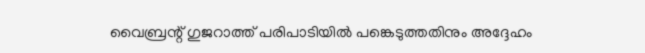വൈബ്രന്റ് ഗുജറാത്ത് പരിപാടിയില്‍ പങ്കെടുത്തതിനും അദ്ദേഹം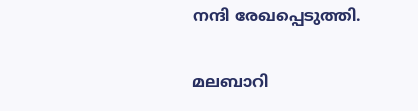നന്ദി രേഖപ്പെടുത്തി.

മലബാറി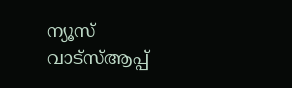ന്യൂസ് വാട്‌സ്ആപ്പ്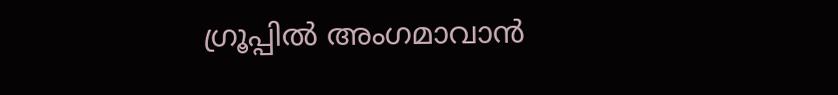ഗ്രൂപ്പില്‍ അംഗമാവാന്‍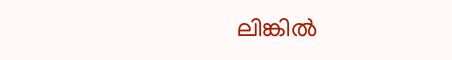ലിങ്കില്‍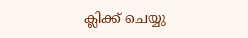ക്ലിക്ക് ചെയ്യു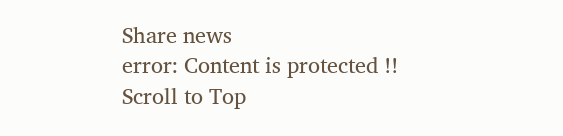Share news
error: Content is protected !!
Scroll to Top